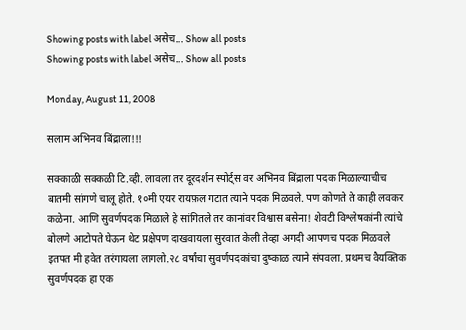Showing posts with label असेच... Show all posts
Showing posts with label असेच... Show all posts

Monday, August 11, 2008

सलाम अभिनव बिंद्राला!!!

सक्काळी सक्कळी टि.व्ही. लावला तर दूरदर्शन स्पोर्ट्स वर अभिनव बिंद्राला पदक मिळाल्याचीच
बातमी सांगणे चालू होते. १०मी एयर रायफ़ल गटात त्याने पदक मिळवले. पण कोणते ते काही लवकर
कळेना. आणि सुवर्णपदक मिळाले हे सांगितले तर कानांवर विश्वास बसेना! शेवटी विश्लेषकांनी त्यांचे
बोलणे आटोपते घेऊन थेट प्रक्षेपण दाखवायला सुरवात केली तेव्हा अगदी आपणच पदक मिळवले
इतपत मी हवेत तरंगायला लागलो.२८ वर्षांचा सुवर्णपदकांचा दुष्काळ त्याने संपवला. प्रथमच वैयक्तिक
सुवर्णपदक हा एक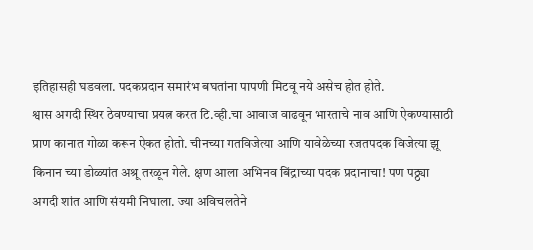इतिहासही घडवला. पदकप्रदान समारंभ बघतांना पापणी मिटवू नये असेच होत होते.
श्वास अगदी स्थिर ठेवण्याचा प्रयत्न करत टि.व्ही.चा आवाज वाढवून भारताचे नाव आणि ऐकण्यासाठी
प्राण कानात गोळा करून ऐकत होतो. चीनच्या गतविजेत्या आणि यावेळेच्या रजतपदक विजेत्या झू
किनान च्या डोळ्यांत अश्रू तरळून गेले. क्षण आला अभिनव बिंद्राच्या पदक प्रदानाचा! पण पठ्ठ्या
अगदी शांत आणि संयमी निघाला. ज्या अविचलतेने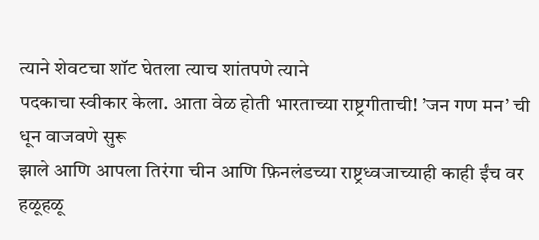त्याने शेवटचा शॉट घेतला त्याच शांतपणे त्याने
पदकाचा स्वीकार केला. आता वेळ होती भारताच्या राष्ट्रगीताची! ’जन गण मन’ ची धून वाजवणे सुरू
झाले आणि आपला तिरंगा चीन आणि फ़िनलंडच्या राष्ट्रध्वजाच्याही काही ईंच वर हळूहळू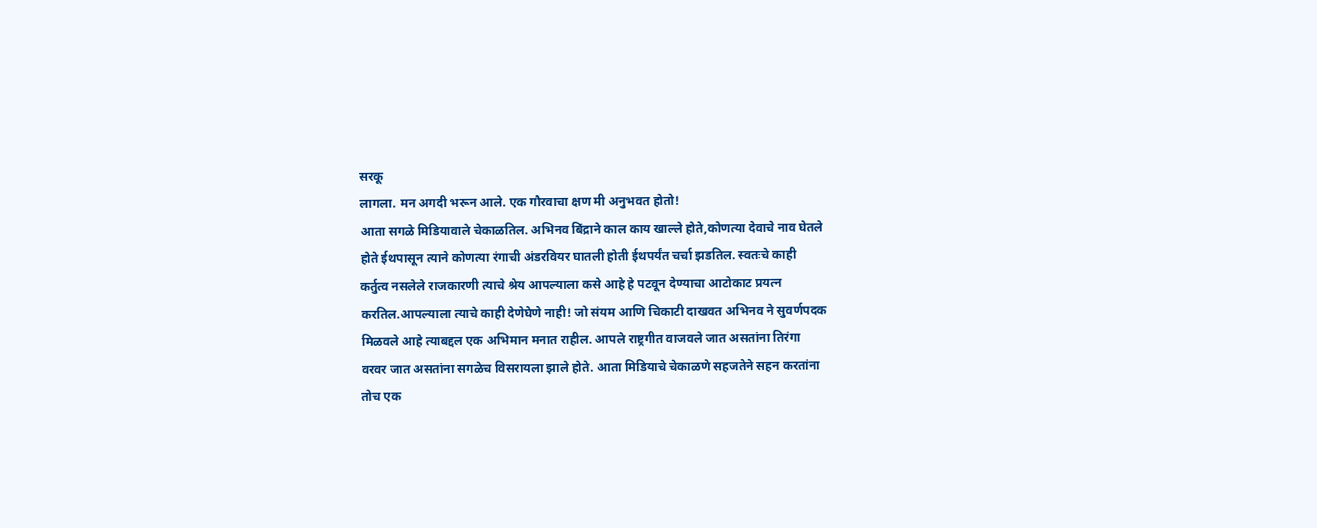सरकू
लागला. मन अगदी भरून आले. एक गौरवाचा क्षण मी अनुभवत होतो!
आता सगळे मिडियावाले चेकाळतिल. अभिनव बिंद्राने काल काय खाल्ले होते,कोणत्या देवाचे नाव घेतले
होते ईथपासून त्याने कोणत्या रंगाची अंडरवियर घातली होती ईथपर्यंत चर्चा झडतिल. स्वतःचे काही
कर्तुत्व नसलेले राजकारणी त्याचे श्रेय आपल्याला कसे आहे हे पटवून देण्याचा आटोकाट प्रयत्न
करतिल.आपल्याला त्याचे काही देणेघेणे नाही! जो संयम आणि चिकाटी दाखवत अभिनव ने सुवर्णपदक
मिळवले आहे त्याबद्दल एक अभिमान मनात राहील. आपले राष्ट्रगीत वाजवले जात असतांना तिरंगा
वरवर जात असतांना सगळेच विसरायला झाले होते. आता मिडियाचे चेकाळणे सहजतेने सहन करतांना
तोच एक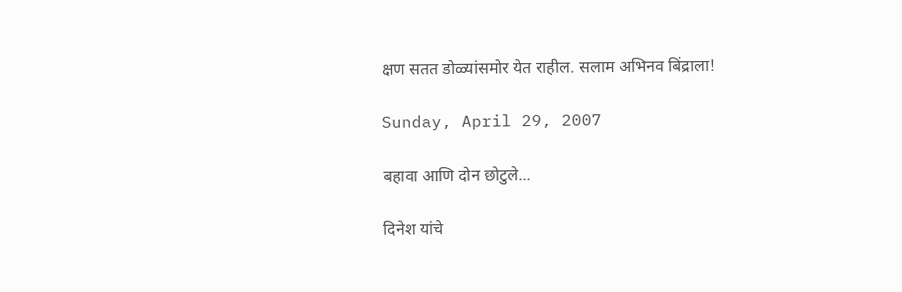क्षण सतत डोळ्यांसमोर येत राहील. सलाम अभिनव बिंद्राला!

Sunday, April 29, 2007

बहावा आणि दोन छोटुले...

दिनेश यांचे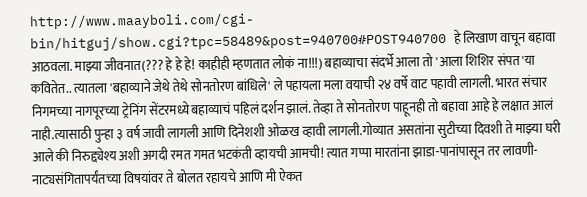http://www.maayboli.com/cgi-bin/hitguj/show.cgi?tpc=58489&post=940700#POST940700 हे लिखाण वाचून बहावा आठवला. माझ्या जीवनात(??? हे हे हे! काहीही म्हणतात लोकं ना!!!) बहाव्याचा संदर्भे आला तो 'आला शिशिर संपत'या कवितेत.. त्यातला 'बहाव्याने जेथे तेथे सोनतोरण बांधिले' ले पहायला मला वयाची २४ वर्षे वाट पहावी लागली. भारत संचार निगमच्या नागपूरच्या ट्रेनिंग सेंटरमध्ये बहाव्याचं पहिलं दर्शन झालं. तेव्हा ते सोनतोरण पाहूनही तो बहावा आहे हे लक्षात आलं नाही.त्यासाठी पुन्हा ३ वर्ष जावी लागली आणि दिनेशशी ओळख व्हावी लागली.गोव्यात असतांना सुटीच्या दिवशी ते माझ्या घरी आले की निरुद्द्येश्य अशी अगदी रमत गमत भटकंती व्हायची आमची! त्यात गप्पा मारतांना झाडा-पानांपासून तर लावणी-नाट्यसंगितापर्यंतच्या विषयांवर ते बोलत रहायचे आणि मी ऐकत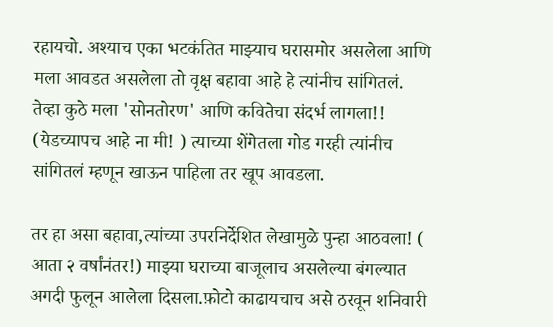रहायचो. अश्याच एका भटकंतित माझ्याच घरासमोर असलेला आणि मला आवडत असलेला तो वृक्ष बहावा आहे हे त्यांनीच सांगितलं. तेव्हा कुठे मला 'सोनतोरण' आणि कवितेचा संदर्भ लागला!! (येडच्यापच आहे ना मी! ) त्याच्या शेंगेतला गोड गरही त्यांनीच सांगितलं म्हणून खाऊन पाहिला तर खूप आवडला.

तर हा असा बहावा,त्यांच्या उपरनिर्देशित लेखामुळे पुन्हा आठवला! ( आता २ वर्षांनंतर!) माझ्या घराच्या बाजूलाच असलेल्या बंगल्यात अगदी फुलून आलेला दिसला.फ़ोटो काढायचाच असे ठरवून शनिवारी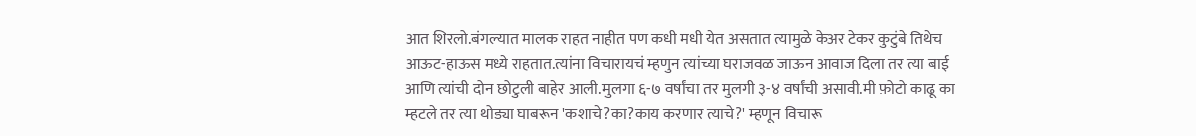आत शिरलो.बंगल्यात मालक राहत नाहीत पण कधी मधी येत असतात त्यामुळे केअर टेकर कुटुंबे तिथेच आऊट-हाऊस मध्ये राहतात.त्यांना विचारायचं म्हणुन त्यांच्या घराजवळ जाऊन आवाज दिला तर त्या बाई आणि त्यांची दोन छोटुली बाहेर आली.मुलगा ६-७ वर्षांचा तर मुलगी ३-४ वर्षांची असावी.मी फ़ोटो काढू का म्हटले तर त्या थोड्या घाबरून 'कशाचे?का?काय करणार त्याचे?' म्हणून विचारू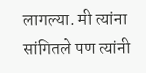लागल्या. मी त्यांना सांगितले पण त्यांनी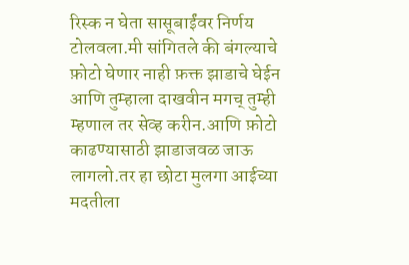रिस्क न घेता सासूबाईंवर निर्णय टोलवला.मी सांगितले की बंगल्याचे फ़ोटो घेणार नाही फ़क्त झाडाचे घेईन आणि तुम्हाला दाखवीन मगच् तुम्ही म्हणाल तर सेव्ह करीन.आणि फ़ोटो काढण्यासाठी झाडाजवळ जाऊ लागलो.तर हा छोटा मुलगा आईच्या मदतीला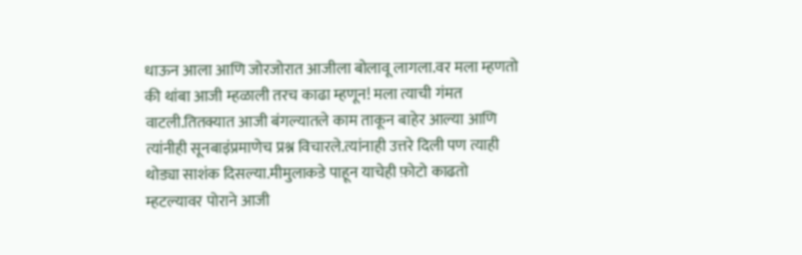धाऊन आला आणि जोरजोरात आजीला बोलावू लागला.वर मला म्हणतो की थांबा आजी म्हळाली तरच काढा म्हणून! मला त्याची गंमत वाटली.तितक्यात आजी बंगल्यातले काम ताकून बाहेर आल्या आणि त्यांनीही सूनबाइंप्रमाणेच प्रश्न विचारले.त्यांनाही उत्तरे दिली पण त्याही थोड्या साशंक दिसल्या.मीमुलाकडे पाहून याचेही फ़ोटो काढतो म्हटल्यावर पोराने आजी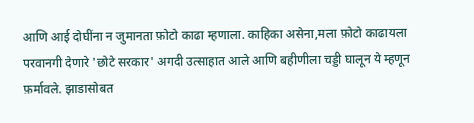आणि आई दोघींना न जुमानता फ़ोटो काढा म्हणाला. काहिका असेना,मला फ़ोटो काढायला परवानगी देणारे 'छोटे सरकार' अगदी उत्साहात आले आणि बहीणीला चड्डी घालून ये म्हणून फ़र्मावले. झाडासोबत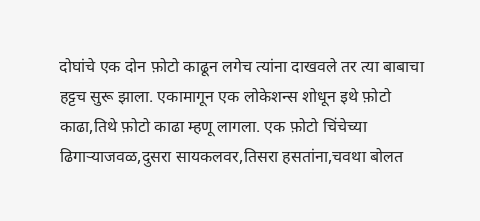दोघांचे एक दोन फ़ोटो काढून लगेच त्यांना दाखवले तर त्या बाबाचा हट्टच सुरू झाला. एकामागून एक लोकेशन्स शोधून इथे फ़ोटो काढा,तिथे फ़ोटो काढा म्हणू लागला. एक फ़ोटो चिंचेच्या ढिगाऱ्याजवळ,दुसरा सायकलवर,तिसरा हसतांना,चवथा बोलत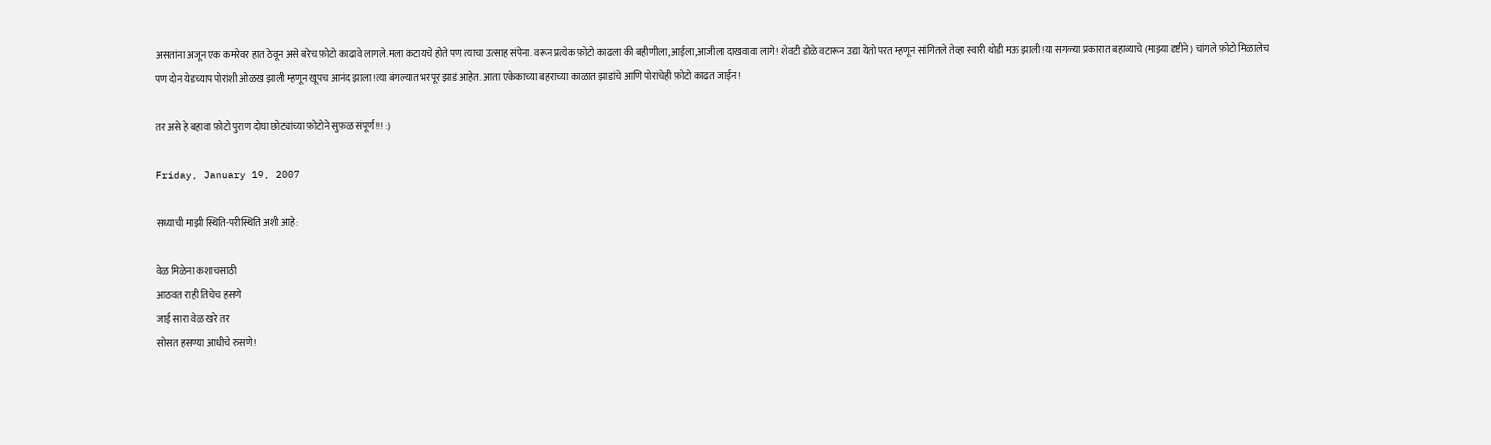असतांना अजून एक कमरेवर हात ठेवून असे बरेच फ़ोटो काढावे लागले.मला कटायचे होते पण त्याचा उत्साह संपेना. वरून प्रत्येक फ़ोटो काढला की बहीणीला,आईला,आजीला दाखवावा लागे! शेवटी डोळे वटारून उद्या येतो परत म्हणून सांगितले तेव्हा स्वारी थोडी मऊ झाली!या सगळ्या प्रकारात बहाव्याचे (माझ्या दृष्टीने) चांगले फ़ोटो मिळालेच पण दोन येडच्याप पोरांशी ओळख झाली म्हणून खूपच आनंद झाला!त्या बंगल्यात भरपूर झाडं आहेत. आता एकेकाच्या बहराच्या काळात झाडांचे आणि पोरांचेही फ़ोटो काढत जाईन!

तर असे हे बहावा फ़ोटो पुराण दोघा छोट्यांच्या फ़ोटोने सुफ़ळ संपूर्ण!!! :)

Friday, January 19, 2007

सध्याची माझी स्थिति-परीस्थिति अशी आहे:

वेळ मिळेना कशाचसाठी
आठवत राही तिचेच हसणे
जाई सारा वेळ खरे तर
सोसत हसण्या आधीचे रुसणे!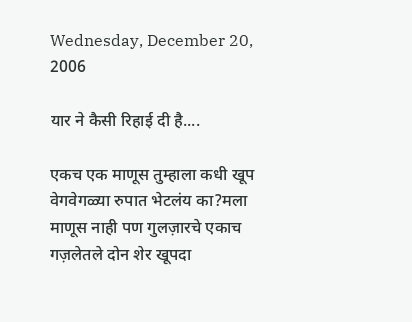Wednesday, December 20, 2006

यार ने कैसी रिहाई दी है....

एकच एक माणूस तुम्हाला कधी खूप वेगवेगळ्या रुपात भेटलंय का?मला माणूस नाही पण गुलज़ारचे एकाच गज़लेतले दोन शेर खूपदा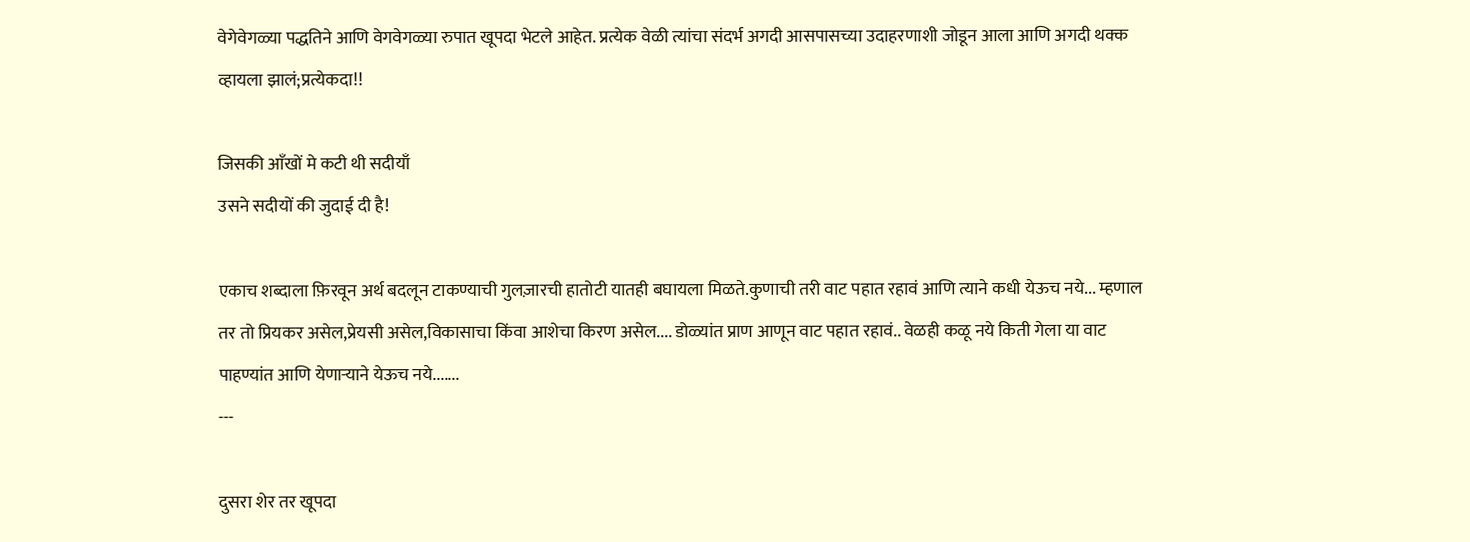वेगेवेगळ्या पद्धतिने आणि वेगवेगळ्या रुपात खूपदा भेटले आहेत. प्रत्येक वेळी त्यांचा संदर्भ अगदी आसपासच्या उदाहरणाशी जोडून आला आणि अगदी थक्क व्हायला झालं;प्रत्येकदा!!

जिसकी आँखों मे कटी थी सदीयाँ
उसने सदीयों की जुदाई दी है!

एकाच शब्दाला फ़िरवून अर्थ बदलून टाकण्याची गुलज़ारची हातोटी यातही बघायला मिळते.कुणाची तरी वाट पहात रहावं आणि त्याने कधी येऊच नये... म्हणाल तर तो प्रियकर असेल,प्रेयसी असेल,विकासाचा किंवा आशेचा किरण असेल.... डोळ्यांत प्राण आणून वाट पहात रहावं.. वेळही कळू नये किती गेला या वाट पाहण्यांत आणि येणाऱ्याने येऊच नये.......
---

दुसरा शेर तर खूपदा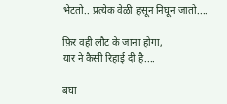भेटतो.. प्रत्येक वेळी हसून निघून जातो....

फ़िर वही लौट के जाना होगा,
यार ने कैसी रिहाई दी है....

बघा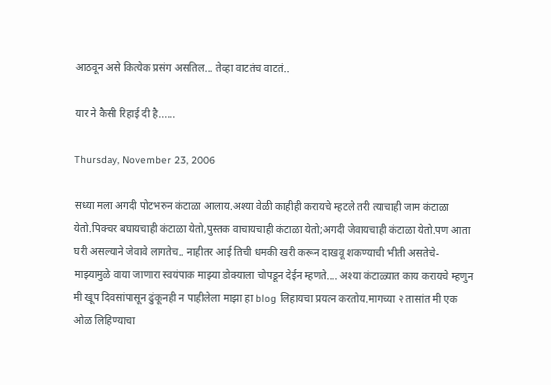आठवून असे कित्येक प्रसंग असतिल... तेव्हा वाटतंच वाटतं..

यार ने कैसी रिहाई दी है......

Thursday, November 23, 2006

सध्या मला अगदी पोटभरुन कंटाळा आलाय.अश्या वेळी काहीही करायचे म्हटले तरी त्याचाही जाम कंटाळा येतो.पिक्चर बघायचाही कंटाळा येतो,पुस्तक वाचायचाही कंटाळा येतो;अगदी जेवायचाही कंटाळा येतो.पण आता घरी असल्याने जेवावे लागतेच.. नाहीतर आई तिची धमकी खरी करून दाखवू शकण्याची भीती असतेचे-माझ्यामुळे वाया जाणारा स्वयंपाक माझ्या डोक्याला चोपडून देईन म्हणते.... अश्या कंटाळ्यात काय करायचे म्हणुन मी खूप दिवसांपासून ढुंकूनही न पाहीलेला माझा हा blog लिहायचा प्रयत्न करतोय.मागच्या २ तासांत मी एक ओळ लिहिण्याचा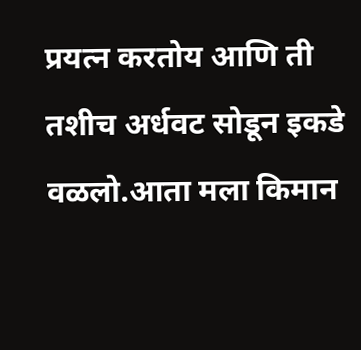प्रयत्न करतोय आणि ती तशीच अर्धवट सोडून इकडे वळलो.आता मला किमान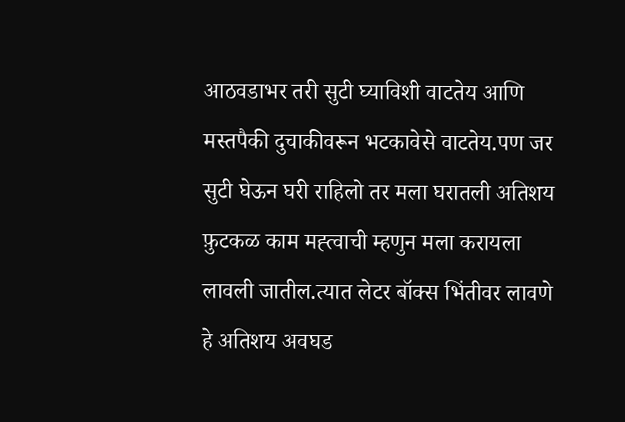आठवडाभर तरी सुटी घ्याविशी वाटतेय आणि मस्तपैकी दुचाकीवरून भटकावेसे वाटतेय.पण जर सुटी घेऊन घरी राहिलो तर मला घरातली अतिशय फ़ुटकळ काम मह्त्वाची म्हणुन मला करायला लावली जातील.त्यात लेटर बॉक्स भिंतीवर लावणे हे अतिशय अवघड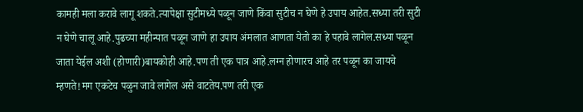कामही मला करावे लागू शकते.त्यापेक्षा सुटीमध्ये पळून जाणे किंवा सुटीच न घेणे हे उपाय आहेत.सध्या तरी सुटी न घेणे चालू आहे.पुढच्या महीन्यात पळून जाणे हा उपाय अंमलात आणता येतो का हे पहावे लागेल.सध्या पळून जाता येईल अशी (होणारी)बायकोही आहे.पण ती एक पात्र आहे.लग्न होणारच आहे तर पळून का जायचे म्हणते!मग एकटेच पळुन जावे लागेल असे वाटतेय.पण तरी एक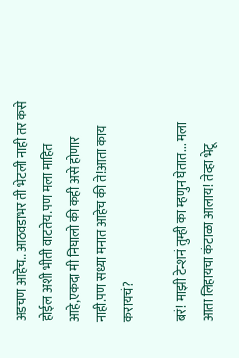अडचण आहेच.. आठवडाभर ती भेटली नाही तर कसे होईल अशी भीती वाटतेय.पण मला माहित आहे,एकदा मी निघालो की कही असे होणार नाही.पण सध्या मनात आहेच की ते!आता काय करायचं?

बरं! माझी टेन्शनं तुम्ही का म्हणुन घेतात... मला आता लिहायचा कंटाळा आलाय! तेव्हा भेटू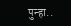पुन्हा..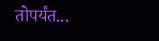तोपर्यंत...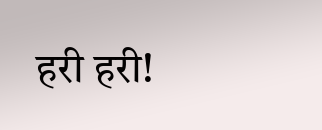हरी हरी!